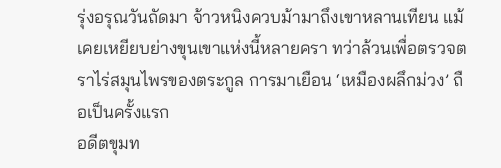รุ่งอรุณวันถัดมา จ้าวหนิงควบม้ามาถึงเขาหลานเทียน แม้เคยเหยียบย่างขุนเขาแห่งนี้หลายครา ทว่าล้วนเพื่อตรวจตราไร่สมุนไพรของตระกูล การมาเยือน ‘เหมืองผลึกม่วง’ ถือเป็นครั้งแรก
อดีตขุมท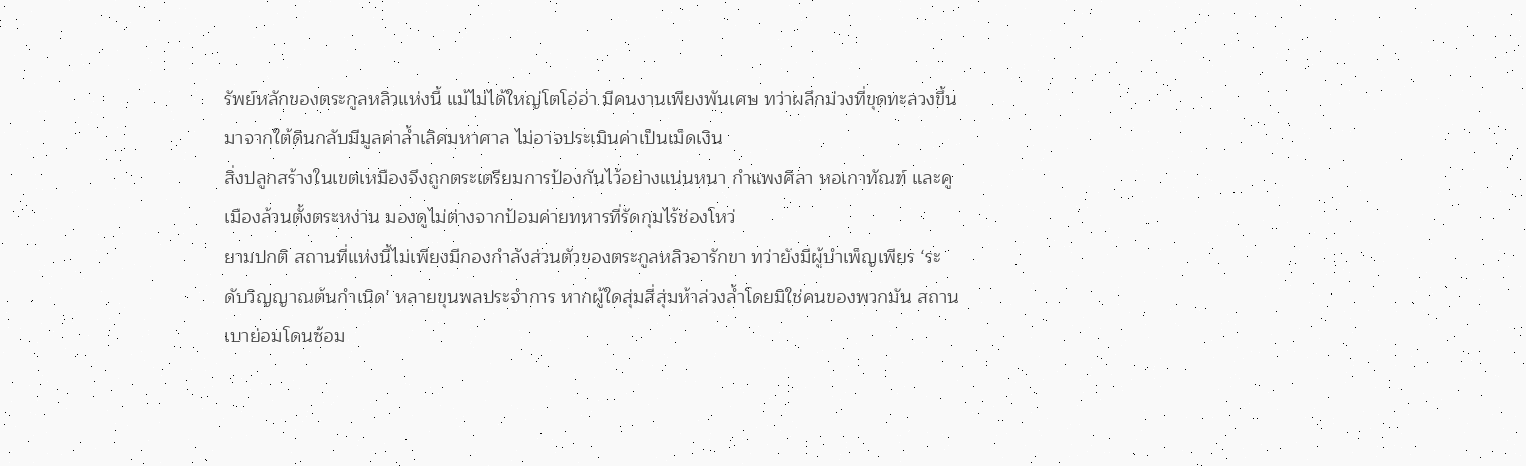รัพย์หลักของตระกูลหลิวแห่งนี้ แม้ไม่ได้ใหญ่โตโอ่อ่า มีคนงานเพียงพันเศษ ทว่าผลึกม่วงที่ขุดทะลวงขึ้นมาจากใต้ดินกลับมีมูลค่าล้ำเลิศมหาศาล ไม่อาจประเมินค่าเป็นเม็ดเงิน
สิ่งปลูกสร้างในเขตเหมืองจึงถูกตระเตรียมการป้องกันไว้อย่างแน่นหนา กำแพงศิลา หอเกาทัณฑ์ และคูเมืองล้วนตั้งตระหง่าน มองดูไม่ต่างจากป้อมค่ายทหารที่รัดกุมไร้ช่องโหว่
ยามปกติ สถานที่แห่งนี้ไม่เพียงมีกองกำลังส่วนตัวของตระกูลหลิวอารักขา ทว่ายังมีผู้บำเพ็ญเพียร ‘ระดับวิญญาณต้นกำเนิด’ หลายขุนพลประจำการ หากผู้ใดสุ่มสี่สุ่มห้าล่วงล้ำโดยมิใช่คนของพวกมัน สถานเบาย่อมโดนซ้อม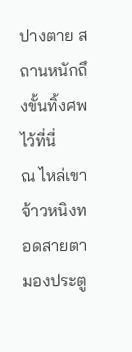ปางตาย สถานหนักถึงขั้นทิ้งศพไว้ที่นี่
ณ ไหล่เขา จ้าวหนิงทอดสายตามองประตู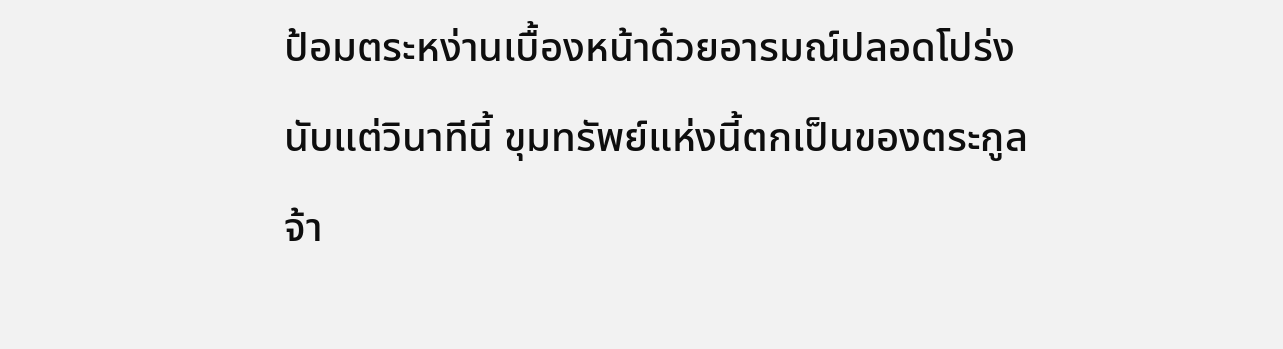ป้อมตระหง่านเบื้องหน้าด้วยอารมณ์ปลอดโปร่ง นับแต่วินาทีนี้ ขุมทรัพย์แห่งนี้ตกเป็นของตระกูลจ้า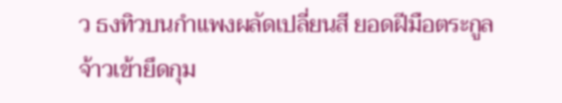ว ธงทิวบนกำแพงผลัดเปลี่ยนสี ยอดฝีมือตระกูลจ้าวเข้ายึดกุม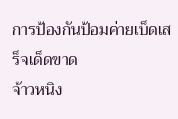การป้องกันป้อมค่ายเบ็ดเสร็จเด็ดขาด
จ้าวหนิง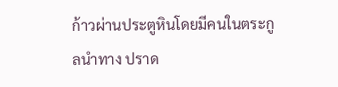ก้าวผ่านประตูหินโดยมีคนในตระกูลนำทาง ปราด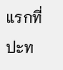แรกที่ปะท